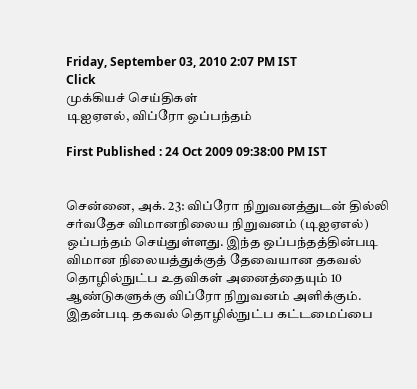Friday, September 03, 2010 2:07 PM IST
Click
முக்கியச் செய்திகள்
டிஐஏஎல், விப்ரோ ஒப்பந்தம்

First Published : 24 Oct 2009 09:38:00 PM IST


சென்னை, அக். 23: விப்ரோ நிறுவனத்துடன் தில்லி சர்வதேச விமானநிலைய நிறுவனம் (டிஐஏஎல்) ஒப்பந்தம் செய்துள்ளது. இந்த ஒப்பந்தத்தின்படி விமான நிலையத்துக்குத் தேவையான தகவல் தொழில்நுட்ப உதவிகள் அனைத்தையும் 10 ஆண்டுகளுக்கு விப்ரோ நிறுவனம் அளிக்கும். இதன்படி தகவல் தொழில்நுட்ப கட்டமைப்பை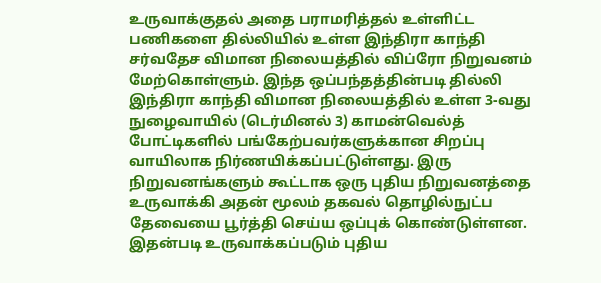உருவாக்குதல் அதை பராமரித்தல் உள்ளிட்ட பணிகளை தில்லியில் உள்ள இந்திரா காந்தி சர்வதேச விமான நிலையத்தில் விப்ரோ நிறுவனம் மேற்கொள்ளும். இந்த ஒப்பந்தத்தின்படி தில்லி இந்திரா காந்தி விமான நிலையத்தில் உள்ள 3-வது நுழைவாயில் (டெர்மினல் 3) காமன்வெல்த் போட்டிகளில் பங்கேற்பவர்களுக்கான சிறப்பு வாயிலாக நிர்ணயிக்கப்பட்டுள்ளது. இரு நிறுவனங்களும் கூட்டாக ஒரு புதிய நிறுவனத்தை உருவாக்கி அதன் மூலம் தகவல் தொழில்நுட்ப தேவையை பூர்த்தி செய்ய ஒப்புக் கொண்டுள்ளன. இதன்படி உருவாக்கப்படும் புதிய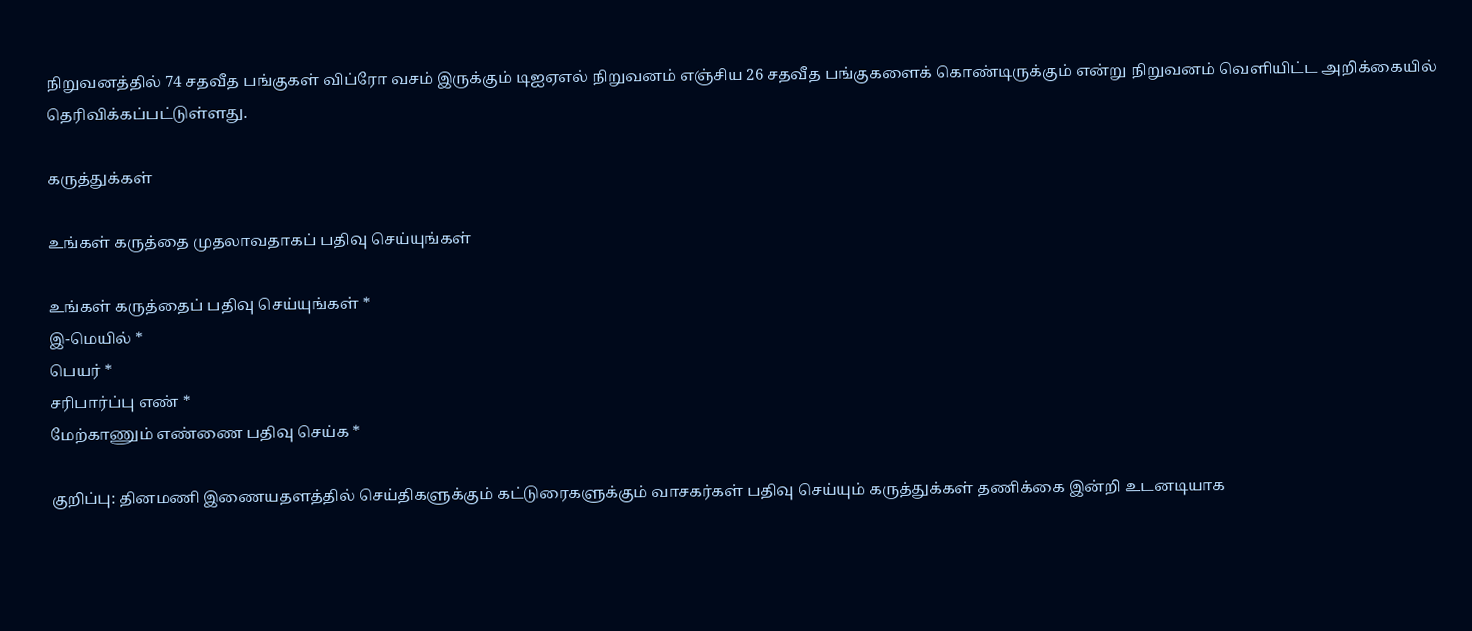நிறுவனத்தில் 74 சதவீத பங்குகள் விப்ரோ வசம் இருக்கும் டிஐஏஎல் நிறுவனம் எஞ்சிய 26 சதவீத பங்குகளைக் கொண்டிருக்கும் என்று நிறுவனம் வெளியிட்ட அறிக்கையில் தெரிவிக்கப்பட்டுள்ளது.

கருத்துக்கள்

உங்கள் கருத்தை முதலாவதாகப் பதிவு செய்யுங்கள்

உங்கள் கருத்தைப் பதிவு செய்யுங்கள் *
இ-மெயில் *
பெயர் *
சரிபார்ப்பு எண் *
மேற்காணும் எண்ணை பதிவு செய்க *

குறிப்பு: தினமணி இணையதளத்தில் செய்திகளுக்கும் கட்டுரைகளுக்கும் வாசகர்கள் பதிவு செய்யும் கருத்துக்கள் தணிக்கை இன்றி உடனடியாக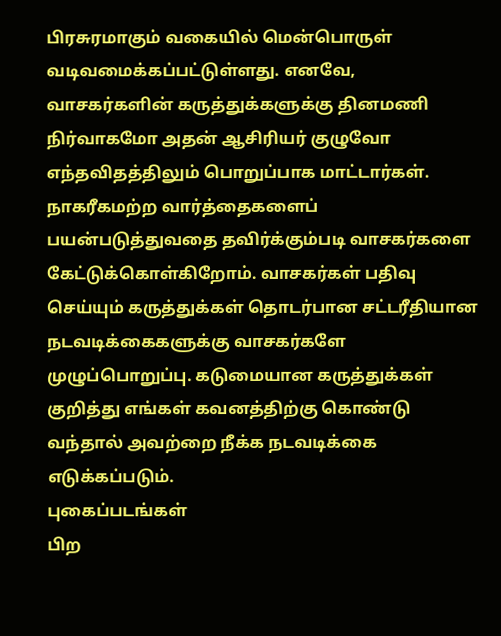பிரசுரமாகும் வகையில் மென்பொருள் வடிவமைக்கப்பட்டுள்ளது. எனவே, வாசகர்களின் கருத்துக்களுக்கு தினமணி நிர்வாகமோ அதன் ஆசிரியர் குழுவோ எந்தவிதத்திலும் பொறுப்பாக மாட்டார்கள். நாகரீகமற்ற வார்த்தைகளைப் பயன்படுத்துவதை தவிர்க்கும்படி வாசகர்களை கேட்டுக்கொள்கிறோம். வாசகர்கள் பதிவு செய்யும் கருத்துக்கள் தொடர்பான சட்டரீதியான நடவடிக்கைகளுக்கு வாசகர்களே முழுப்பொறுப்பு. கடுமையான கருத்துக்கள் குறித்து எங்கள் கவனத்திற்கு கொண்டு வந்தால் அவற்றை நீக்க நடவடிக்கை எடுக்கப்படும்.
புகைப்படங்கள்
பிற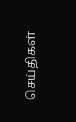செய்திகள்